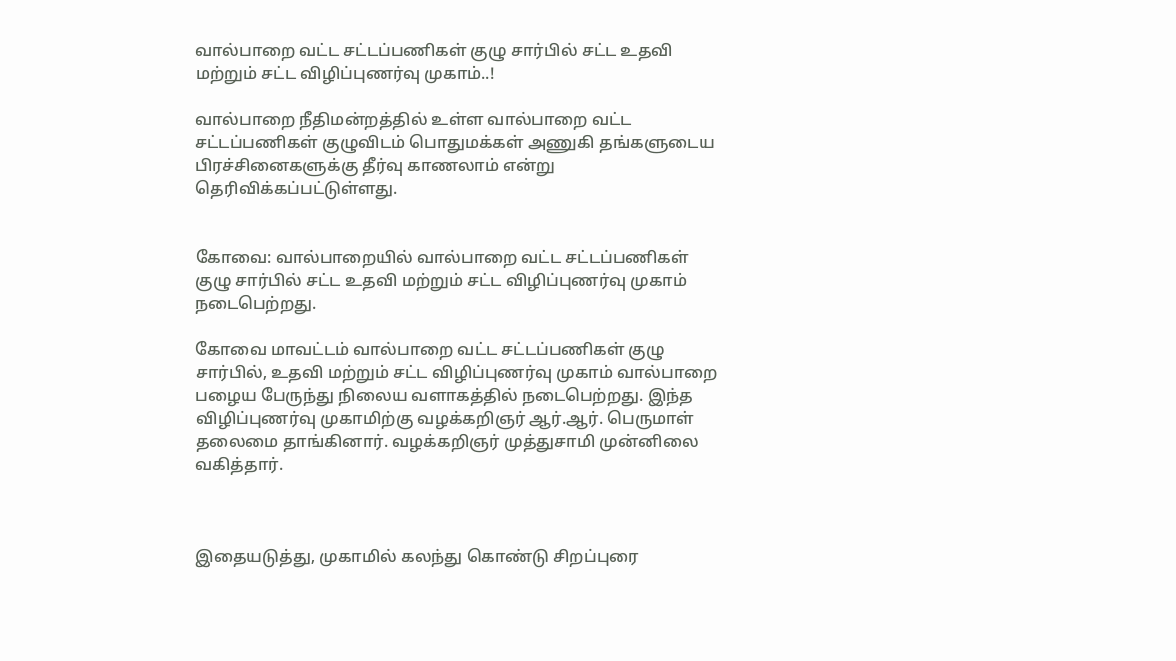வால்பாறை வட்ட சட்டப்பணிகள் குழு சார்பில் சட்ட உதவி மற்றும் சட்ட விழிப்புணர்வு முகாம்..!

வால்பாறை நீதிமன்றத்தில் உள்ள வால்பாறை வட்ட சட்டப்பணிகள் குழுவிடம் பொதுமக்கள் அணுகி தங்களுடைய பிரச்சினைகளுக்கு தீர்வு காணலாம் என்று தெரிவிக்கப்பட்டுள்ளது.


கோவை: வால்பாறையில் வால்பாறை வட்ட சட்டப்பணிகள் குழு சார்பில் சட்ட உதவி மற்றும் சட்ட விழிப்புணர்வு முகாம் நடைபெற்றது.

கோவை மாவட்டம் வால்பாறை வட்ட சட்டப்பணிகள் குழு சார்பில், உதவி மற்றும் சட்ட விழிப்புணர்வு முகாம் வால்பாறை பழைய பேருந்து நிலைய வளாகத்தில் நடைபெற்றது. இந்த விழிப்புணர்வு முகாமிற்கு வழக்கறிஞர் ஆர்.ஆர். பெருமாள் தலைமை தாங்கினார். வழக்கறிஞர் முத்துசாமி முன்னிலை வகித்தார்.



இதையடுத்து, முகாமில் கலந்து கொண்டு சிறப்புரை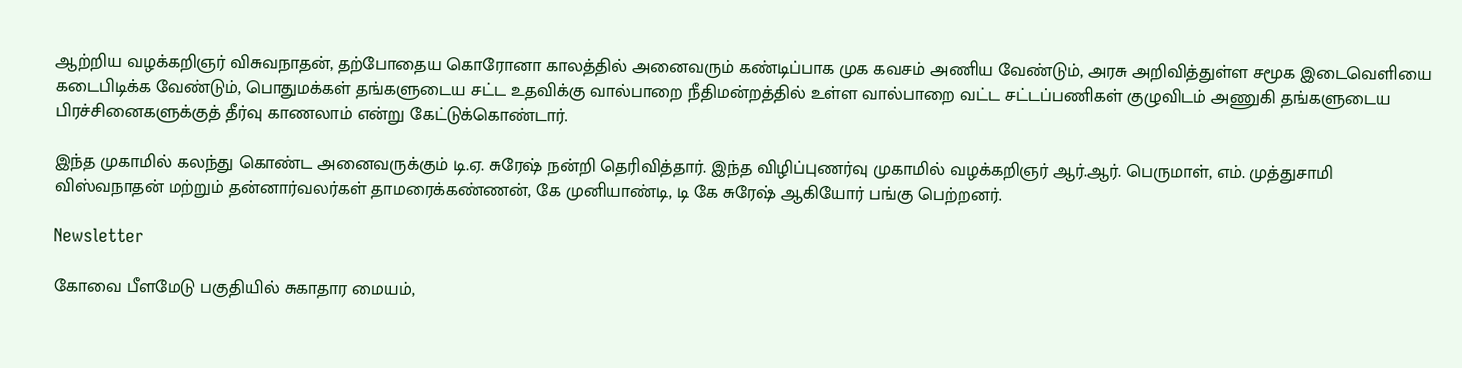ஆற்றிய வழக்கறிஞர் விசுவநாதன், தற்போதைய கொரோனா காலத்தில் அனைவரும் கண்டிப்பாக முக கவசம் அணிய வேண்டும், அரசு அறிவித்துள்ள சமூக இடைவெளியை கடைபிடிக்க வேண்டும், பொதுமக்கள் தங்களுடைய சட்ட உதவிக்கு வால்பாறை நீதிமன்றத்தில் உள்ள வால்பாறை வட்ட சட்டப்பணிகள் குழுவிடம் அணுகி தங்களுடைய பிரச்சினைகளுக்குத் தீர்வு காணலாம் என்று கேட்டுக்கொண்டார்.

இந்த முகாமில் கலந்து கொண்ட அனைவருக்கும் டி.ஏ. சுரேஷ் நன்றி தெரிவித்தார். இந்த விழிப்புணர்வு முகாமில் வழக்கறிஞர் ஆர்.ஆர். பெருமாள், எம். முத்துசாமி விஸ்வநாதன் மற்றும் தன்னார்வலர்கள் தாமரைக்கண்ணன், கே முனியாண்டி, டி கே சுரேஷ் ஆகியோர் பங்கு பெற்றனர்.

Newsletter

கோவை பீளமேடு பகுதியில் சுகாதார மையம்,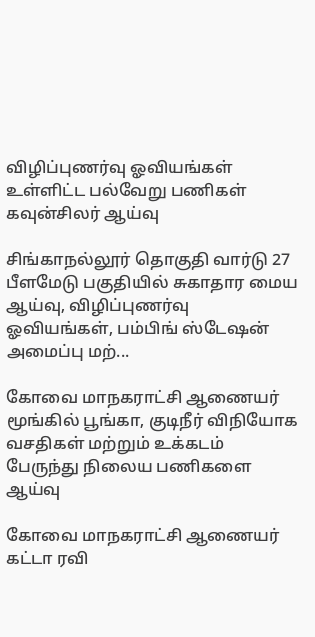விழிப்புணர்வு ஓவியங்கள் உள்ளிட்ட பல்வேறு பணிகள் கவுன்சிலர் ஆய்வு

சிங்காநல்லூர் தொகுதி வார்டு 27 பீளமேடு பகுதியில் சுகாதார மைய ஆய்வு, விழிப்புணர்வு ஓவியங்கள், பம்பிங் ஸ்டேஷன் அமைப்பு மற்...

கோவை மாநகராட்சி ஆணையர் மூங்கில் பூங்கா, குடிநீர் விநியோக வசதிகள் மற்றும் உக்கடம் பேருந்து நிலைய பணிகளை ஆய்வு

கோவை மாநகராட்சி ஆணையர் கட்டா ரவி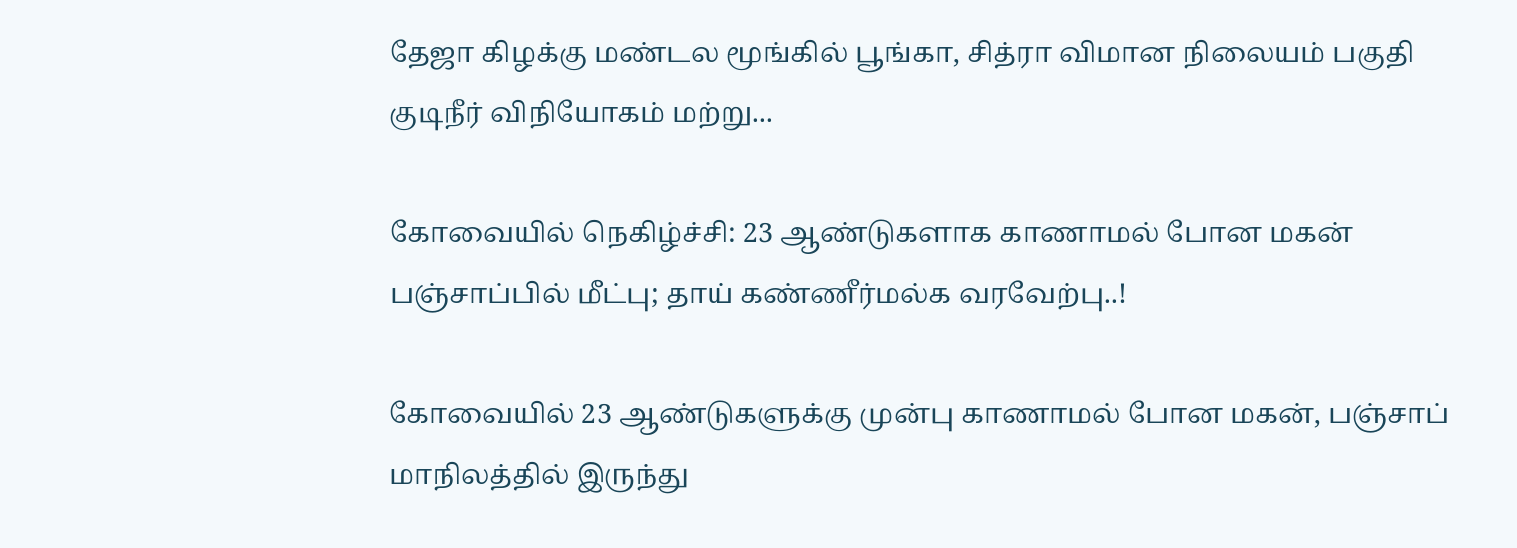தேஜா கிழக்கு மண்டல மூங்கில் பூங்கா, சித்ரா விமான நிலையம் பகுதி குடிநீர் விநியோகம் மற்று...

கோவையில் நெகிழ்ச்சி: 23 ஆண்டுகளாக காணாமல் போன மகன் பஞ்சாப்பில் மீட்பு; தாய் கண்ணீர்மல்க வரவேற்பு..!

கோவையில் 23 ஆண்டுகளுக்கு முன்பு காணாமல் போன மகன், பஞ்சாப் மாநிலத்தில் இருந்து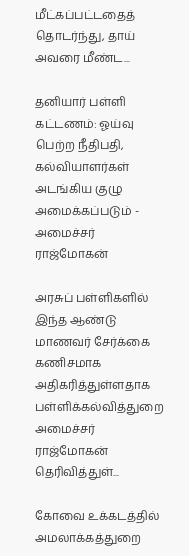மீட்கப்பட்டதைத் தொடர்ந்து, தாய் அவரை மீண்ட...

தனியார் பள்ளி கட்டணம்: ஓய்வு பெற்ற நீதிபதி, கல்வியாளர்கள் அடங்கிய குழு அமைக்கப்படும் - அமைச்சர் ராஜ்மோகன்

அரசுப் பள்ளிகளில் இந்த ஆண்டு மாணவர் சேர்க்கை கணிசமாக அதிகரித்துள்ளதாக பள்ளிக்கல்வித்துறை அமைச்சர் ராஜ்மோகன் தெரிவித்துள்...

கோவை உக்கடத்தில் அமலாக்கத்துறை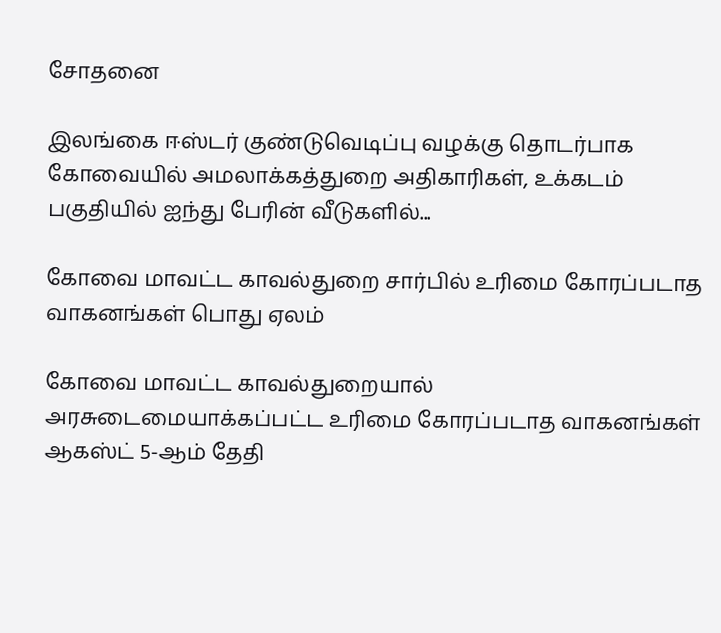சோதனை

இலங்கை ஈஸ்டர் குண்டுவெடிப்பு வழக்கு தொடர்பாக கோவையில் அமலாக்கத்துறை அதிகாரிகள், உக்கடம் பகுதியில் ஐந்து பேரின் வீடுகளில்...

கோவை மாவட்ட காவல்துறை சார்பில் உரிமை கோரப்படாத வாகனங்கள் பொது ஏலம்

கோவை மாவட்ட காவல்துறையால் அரசுடைமையாக்கப்பட்ட உரிமை கோரப்படாத வாகனங்கள் ஆகஸ்ட் 5-ஆம் தேதி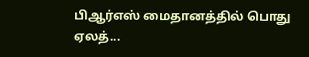பிஆர்எஸ் மைதானத்தில் பொது ஏலத்...